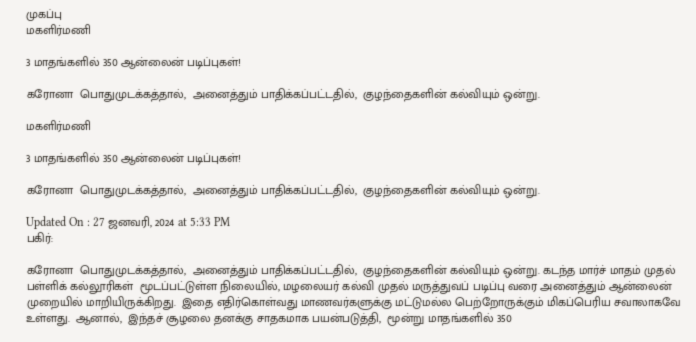முகப்பு
மகளிர்மணி

3 மாதங்களில் 350 ஆன்லைன் படிப்புகள்!

கரோனா  பொதுமுடக்கத்தால்,  அனைத்தும் பாதிக்கப்பட்டதில்,  குழந்தைகளின் கல்வியும் ஒன்று.

மகளிர்மணி

3 மாதங்களில் 350 ஆன்லைன் படிப்புகள்!

கரோனா  பொதுமுடக்கத்தால்,  அனைத்தும் பாதிக்கப்பட்டதில்,  குழந்தைகளின் கல்வியும் ஒன்று.

Updated On : 27 ஜனவரி, 2024 at 5:33 PM
பகிர்:

கரோனா  பொதுமுடக்கத்தால்,  அனைத்தும் பாதிக்கப்பட்டதில்,  குழந்தைகளின் கல்வியும் ஒன்று. கடந்த மார்ச் மாதம் முதல்  பள்ளிக் கல்லூரிகள்  மூடப்பட்டுள்ள நிலையில், மழலையர் கல்வி முதல் மருத்துவப் படிப்பு வரை அனைத்தும் ஆன்லைன் முறையில் மாறியிருக்கிறது.  இதை எதிர்கொள்வது மாணவர்களுக்கு மட்டுமல்ல பெற்றோருக்கும் மிகப்பெரிய சவாலாகவே  உள்ளது.  ஆனால்,  இந்தச் சூழலை தனக்கு சாதகமாக பயன்படுத்தி,  மூன்று மாதங்களில் 350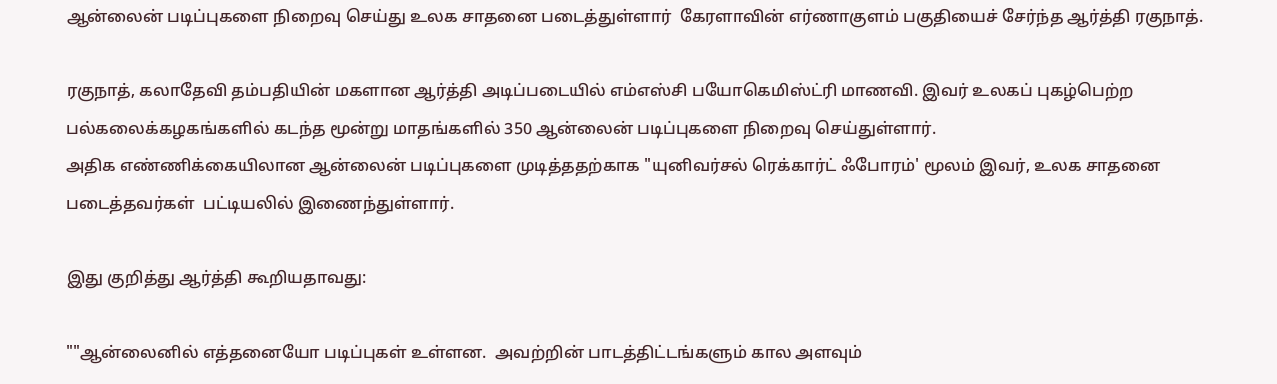ஆன்லைன் படிப்புகளை நிறைவு செய்து உலக சாதனை படைத்துள்ளார்  கேரளாவின் எர்ணாகுளம் பகுதியைச் சேர்ந்த ஆர்த்தி ரகுநாத்.

ரகுநாத், கலாதேவி தம்பதியின் மகளான ஆர்த்தி அடிப்படையில் எம்எஸ்சி பயோகெமிஸ்ட்ரி மாணவி. இவர் உலகப் புகழ்பெற்ற பல்கலைக்கழகங்களில் கடந்த மூன்று மாதங்களில் 350 ஆன்லைன் படிப்புகளை நிறைவு செய்துள்ளார்.
அதிக எண்ணிக்கையிலான ஆன்லைன் படிப்புகளை முடித்ததற்காக "யுனிவர்சல் ரெக்கார்ட் ஃபோரம்' மூலம் இவர், உலக சாதனை படைத்தவர்கள்  பட்டியலில் இணைந்துள்ளார்.

இது குறித்து ஆர்த்தி கூறியதாவது:

""ஆன்லைனில் எத்தனையோ படிப்புகள் உள்ளன.  அவற்றின் பாடத்திட்டங்களும் கால அளவும்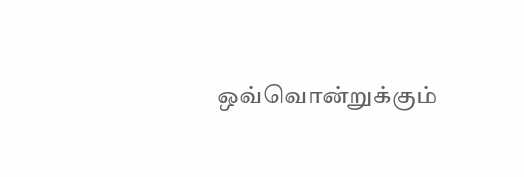ஒவ்வொன்றுக்கும்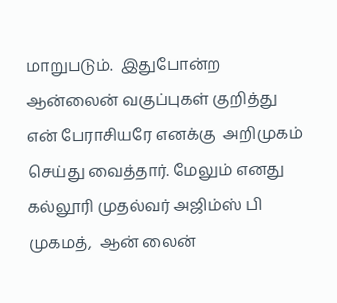மாறுபடும்.  இதுபோன்ற ஆன்லைன் வகுப்புகள் குறித்து  என் பேராசியரே எனக்கு  அறிமுகம் செய்து வைத்தார். மேலும் எனது கல்லூரி முதல்வர் அஜிம்ஸ் பி முகமத்,  ஆன் லைன்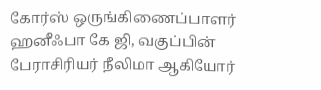கோர்ஸ் ஒருங்கிணைப்பாளர் ஹனீஃபா கே ஜி, வகுப்பின் பேராசிரியர் நீலிமா ஆகியோர்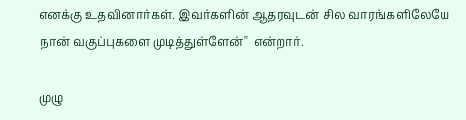எனக்கு உதவினார்கள். இவர்களின் ஆதரவுடன் சில வாரங்களிலேயே நான் வகுப்புகளை முடித்துள்ளேன்''  என்றார்.

முழு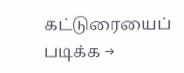கட்டுரையைப் படிக்க →